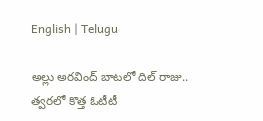English | Telugu

అల్లు అరవింద్ బాటలో దిల్ రాజు.. త్వరలో కొత్త ఓటీటీ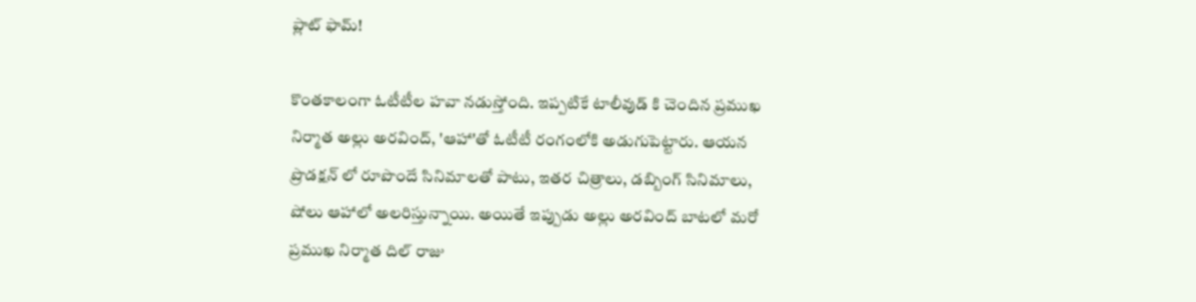ప్లాట్ ఫామ్!

కొంతకాలంగా ఓటీటీల హవా నడుస్తోంది. ఇప్పటికే టాలీవుడ్ కి చెందిన ప్రముఖ నిర్మాత అల్లు అరవింద్, 'ఆహా'తో ఓటీటీ రంగంలోకి అడుగుపెట్టారు. ఆయన ప్రొడక్షన్ లో రూపొందే సినిమాలతో పాటు, ఇతర చిత్రాలు, డబ్బింగ్ సినిమాలు, షోలు ఆహాలో అలరిస్తున్నాయి. అయితే ఇప్పుడు అల్లు అరవింద్ బాటలో మరో ప్రముఖ నిర్మాత దిల్ రాజు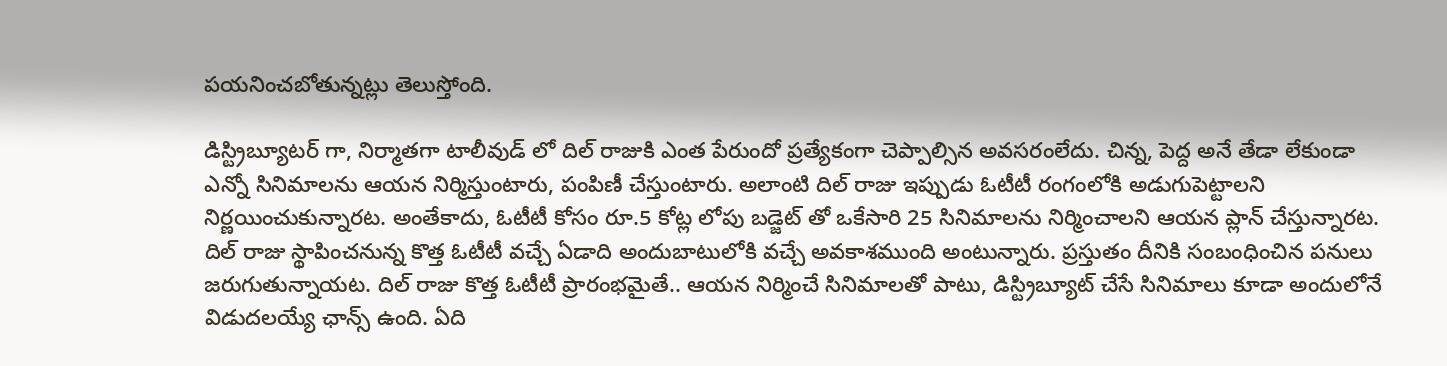పయనించబోతున్నట్లు తెలుస్తోంది.

డిస్ట్రిబ్యూటర్ గా, నిర్మాతగా టాలీవుడ్ లో దిల్ రాజుకి ఎంత పేరుందో ప్రత్యేకంగా చెప్పాల్సిన అవసరంలేదు. చిన్న, పెద్ద అనే తేడా లేకుండా ఎన్నో సినిమాలను ఆయన నిర్మిస్తుంటారు, పంపిణీ చేస్తుంటారు. అలాంటి దిల్ రాజు ఇప్పుడు ఓటీటీ రంగంలోకి అడుగుపెట్టాలని నిర్ణయించుకున్నారట. అంతేకాదు, ఓటీటీ కోసం రూ.5 కోట్ల లోపు బడ్జెట్ తో ఒకేసారి 25 సినిమాలను నిర్మించాలని ఆయన ప్లాన్ చేస్తున్నారట. దిల్ రాజు స్థాపించనున్న కొత్త ఓటీటీ వచ్చే ఏడాది అందుబాటులోకి వచ్చే అవకాశముంది అంటున్నారు. ప్రస్తుతం దీనికి సంబంధించిన పనులు జరుగుతున్నాయట. దిల్ రాజు కొత్త ఓటీటీ ప్రారంభమైతే.. ఆయన నిర్మించే సినిమాలతో పాటు, డిస్ట్రిబ్యూట్ చేసే సినిమాలు కూడా అందులోనే విడుదలయ్యే ఛాన్స్ ఉంది. ఏది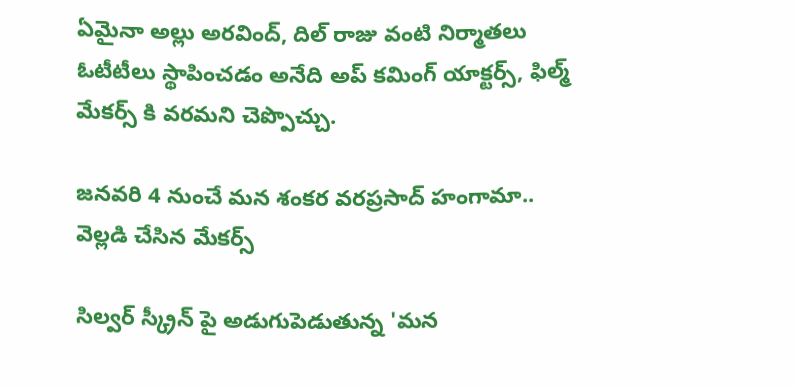ఏమైనా అల్లు అరవింద్, దిల్ రాజు వంటి నిర్మాతలు ఓటీటీలు స్థాపించడం అనేది అప్ కమింగ్ యాక్టర్స్, ఫిల్మ్ మేకర్స్ కి వరమని చెప్పొచ్చు.

జనవరి 4 నుంచే మన శంకర వరప్రసాద్ హంగామా.. వెల్లడి చేసిన మేకర్స్

సిల్వర్ స్క్రీన్ పై అడుగుపెడుతున్న 'మన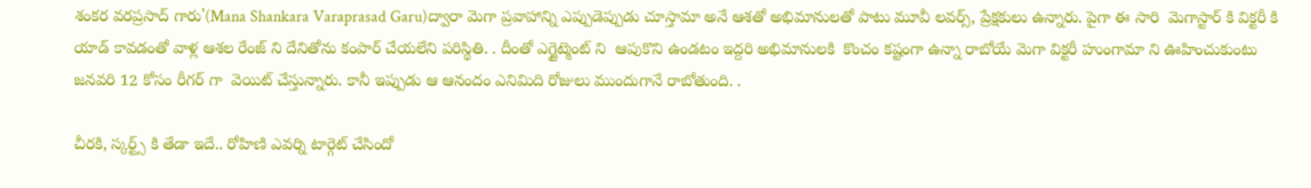శంకర వరప్రసాద్ గారు'(Mana Shankara Varaprasad Garu)ద్వారా మెగా ప్రవాహాన్ని ఎప్పుడెప్పుడు చూస్తామా అనే ఆశతో అభిమానులతో పాటు మూవీ లవర్స్, ప్రేక్షకులు ఉన్నారు. పైగా ఈ సారి  మెగాస్టార్ కి విక్టరీ కి యాడ్ కావడంతో వాళ్ల ఆశల రేంజ్ ని దేనితోను కంపార్ చేయలేని పరిస్థితి. . దీంతో ఎగ్జైట్మెంట్ ని  ఆపుకొని ఉండటం ఇద్దరి అభిమానులకి  కొంచం కష్టంగా ఉన్నా రాబోయే మెగా విక్టరీ హుంగామా ని ఊహించుకుంటు  జనవరి 12 కోసం రీగర్ గా  వెయిట్ చేస్తున్నారు. కానీ ఇప్పుడు ఆ ఆనందం ఎనిమిది రోజులు ముందుగానే రాబోతుంది. .

చీరకి, స్కర్ట్స్ కి తేడా ఇదే.. రోహిణి ఎవర్ని టార్గెట్ చేసిందో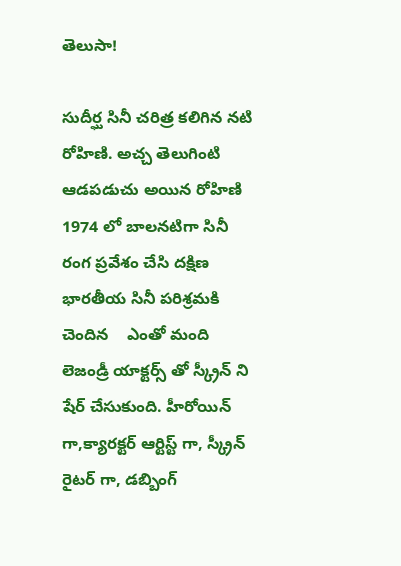తెలుసా!

సుదీర్ఘ సినీ చరిత్ర కలిగిన నటి రోహిణి. అచ్చ తెలుగింటి ఆడపడుచు అయిన రోహిణి 1974 లో బాలనటిగా సినీ రంగ ప్రవేశం చేసి దక్షిణ భారతీయ సినీ పరిశ్రమకి చెందిన    ఎంతో మంది లెజండ్రీ యాక్టర్స్ తో స్క్రీన్ ని షేర్ చేసుకుంది. హీరోయిన్ గా,క్యారక్టర్ ఆర్టిస్ట్ గా, స్క్రీన్ రైటర్ గా, డబ్బింగ్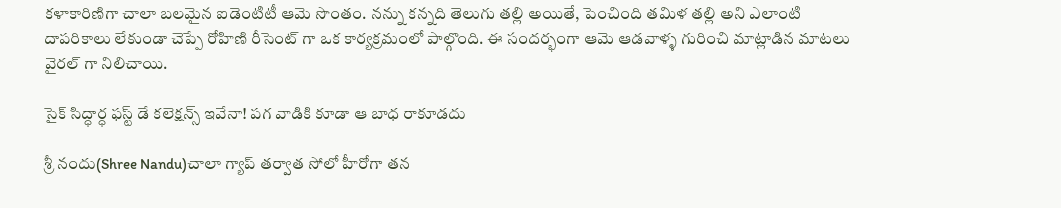కళాకారిణిగా చాలా బలమైన ఐడెంటిటీ ఆమె సొంతం. నన్ను కన్నది తెలుగు తల్లి అయితే, పెంచింది తమిళ తల్లి అని ఎలాంటి దాపరికాలు లేకుండా చెప్పే రోహిణి రీసెంట్ గా ఒక కార్యక్రమంలో పాల్గొంది. ఈ సందర్భంగా ఆమె ఆడవాళ్ళ గురించి మాట్లాడిన మాటలు వైరల్ గా నిలిచాయి.

సైక్ సిద్ధార్ధ ఫస్ట్ డే కలెక్షన్స్ ఇవేనా! పగ వాడికి కూడా ఆ బాధ రాకూడదు

శ్రీ నందు(Shree Nandu)చాలా గ్యాప్ తర్వాత సోలో హీరోగా తన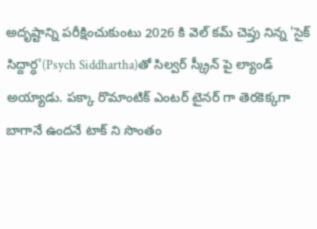అదృష్టాన్ని పరీక్షించుకుంటు 2026 కి వెల్ కమ్ చెప్తు నిన్న 'సైక్ సిద్దార్ధ'(Psych Siddhartha)తో సిల్వర్ స్క్రీన్ పై ల్యాండ్ అయ్యాడు. పక్కా రొమాంటిక్ ఎంటర్ టైనర్ గా తెరకెక్కగా బాగానే ఉందనే టాక్ ని సొంతం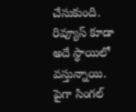చేసుకుంది.  రివ్యూస్ కూడా అదే స్థాయిలో వస్తున్నాయి. పైగా సింగల్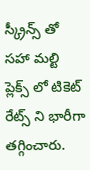స్క్రీన్స్ తో సహా మల్టి ప్లెక్స్ లో టికెట్ రేట్స్ ని భారీగా తగ్గించారు.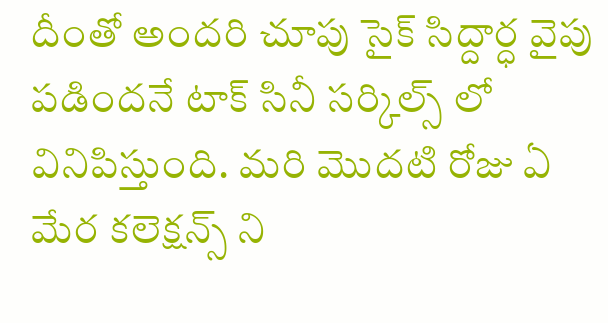దీంతో అందరి చూపు సైక్ సిద్దార్ధ వైపు పడిందనే టాక్ సినీ సర్కిల్స్ లో వినిపిస్తుంది. మరి మొదటి రోజు ఏ మేర కలెక్షన్స్ ని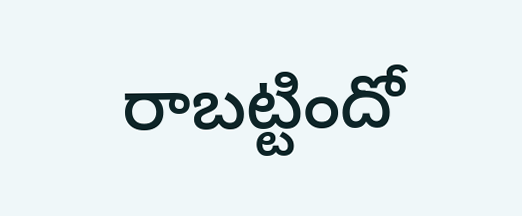రాబట్టిందో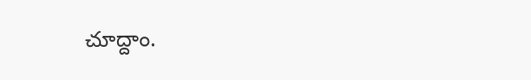చూద్దాం.